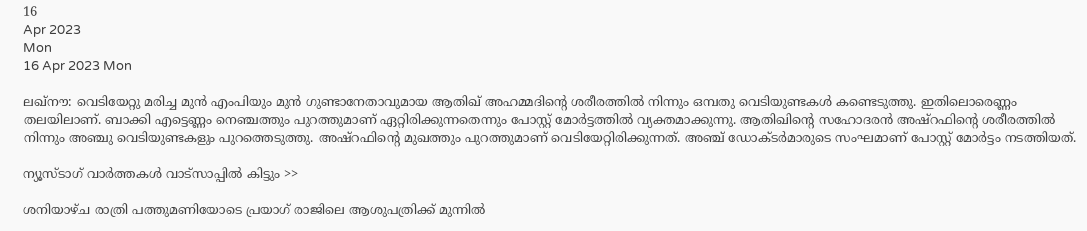16
Apr 2023
Mon
16 Apr 2023 Mon

ലഖ്‌നൗ: വെടിയേറ്റു മരിച്ച മുൻ എംപിയും മുൻ ഗുണ്ടാനേതാവുമായ ആതിഖ് അഹമ്മദിന്റെ ശരീരത്തിൽ നിന്നും ഒമ്പതു വെടിയുണ്ടകൾ കണ്ടെടുത്തു. ഇതിലൊരെണ്ണം തലയിലാണ്. ബാക്കി എട്ടെണ്ണം നെഞ്ചത്തും പുറത്തുമാണ് ഏറ്റിരിക്കുന്നതെന്നും പോസ്റ്റ് മോർട്ടത്തിൽ വ്യക്തമാക്കുന്നു. ആതിഖിന്റെ സഹോദരൻ അഷ്‌റഫിന്റെ ശരീരത്തിൽ നിന്നും അഞ്ചു വെടിയുണ്ടകളും പുറത്തെടുത്തു. അഷ്‌റഫിന്റെ മുഖത്തും പുറത്തുമാണ് വെടിയേറ്റിരിക്കുന്നത്. അഞ്ച് ഡോക്ടർമാരുടെ സംഘമാണ് പോസ്റ്റ് മോർട്ടം നടത്തിയത്.

ന്യൂസ്ടാഗ് വാര്‍ത്തകള്‍ വാട്‌സാപ്പില്‍ കിട്ടും >>

ശനിയാഴ്ച രാത്രി പത്തുമണിയോടെ പ്രയാഗ് രാജിലെ ആശുപത്രിക്ക് മുന്നിൽ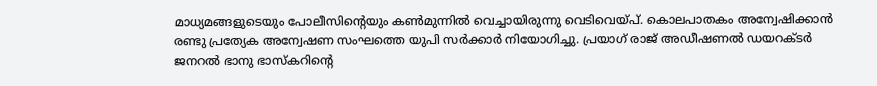മാധ്യമങ്ങളുടെയും പോലീസിന്റെയും കൺമുന്നിൽ വെച്ചായിരുന്നു വെടിവെയ്പ്. കൊലപാതകം അന്വേഷിക്കാൻ രണ്ടു പ്രത്യേക അന്വേഷണ സംഘത്തെ യുപി സർക്കാർ നിയോഗിച്ചു. പ്രയാഗ് രാജ് അഡീഷണൽ ഡയറക്ടർ ജനറൽ ഭാനു ഭാസ്‌കറിന്റെ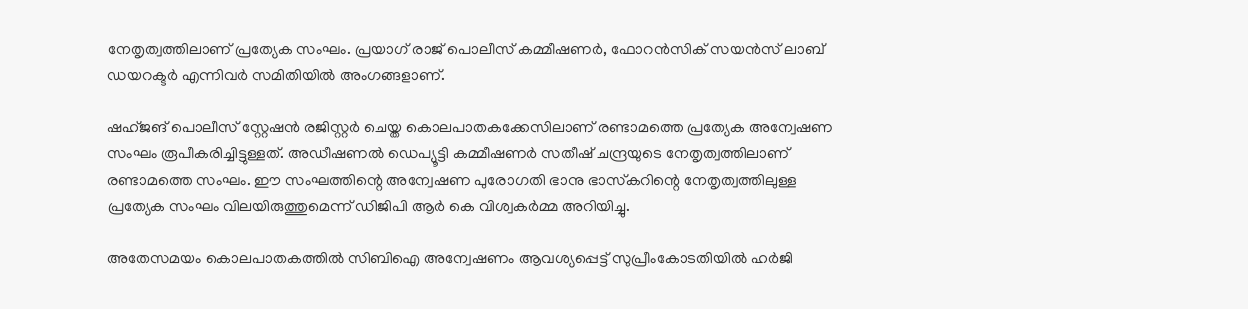നേതൃത്വത്തിലാണ് പ്രത്യേക സംഘം. പ്രയാഗ് രാജ് പൊലീസ് കമ്മീഷണർ, ഫോറൻസിക് സയൻസ് ലാബ് ഡയറക്ടർ എന്നിവർ സമിതിയിൽ അംഗങ്ങളാണ്.

ഷഹ്ജങ് പൊലീസ് സ്റ്റേഷൻ രജിസ്റ്റർ ചെയ്ത കൊലപാതകക്കേസിലാണ് രണ്ടാമത്തെ പ്രത്യേക അന്വേഷണ സംഘം രൂപീകരിച്ചിട്ടുള്ളത്. അഡീഷണൽ ഡെപ്യൂട്ടി കമ്മീഷണർ സതീഷ് ചന്ദ്രയുടെ നേതൃത്വത്തിലാണ് രണ്ടാമത്തെ സംഘം. ഈ സംഘത്തിന്റെ അന്വേഷണ പുരോഗതി ഭാനു ഭാസ്‌കറിന്റെ നേതൃത്വത്തിലുള്ള പ്രത്യേക സംഘം വിലയിരുത്തുമെന്ന് ഡിജിപി ആർ കെ വിശ്വകർമ്മ അറിയിച്ചു.

അതേസമയം കൊലപാതകത്തിൽ സിബിഐ അന്വേഷണം ആവശ്യപ്പെട്ട് സുപ്രീംകോടതിയിൽ ഹർജി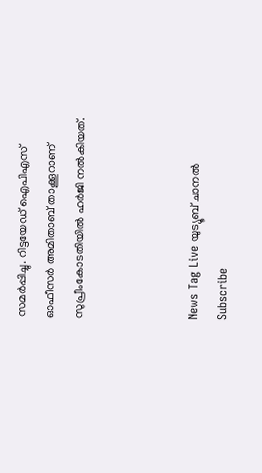സമർപ്പിച്ചു. റിട്ടയേഡ് ഐപിഎസ് ഓഫീസർ അമിതാബ് താക്കൂറാണ് സുപ്രീംകോടതിയിൽ ഹർജി നൽകിയത്.



News Tag Live യുട്യൂബ് ചാനല്‍ Subscribe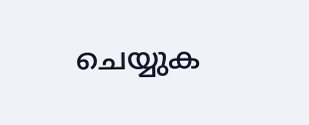ചെയ്യുക